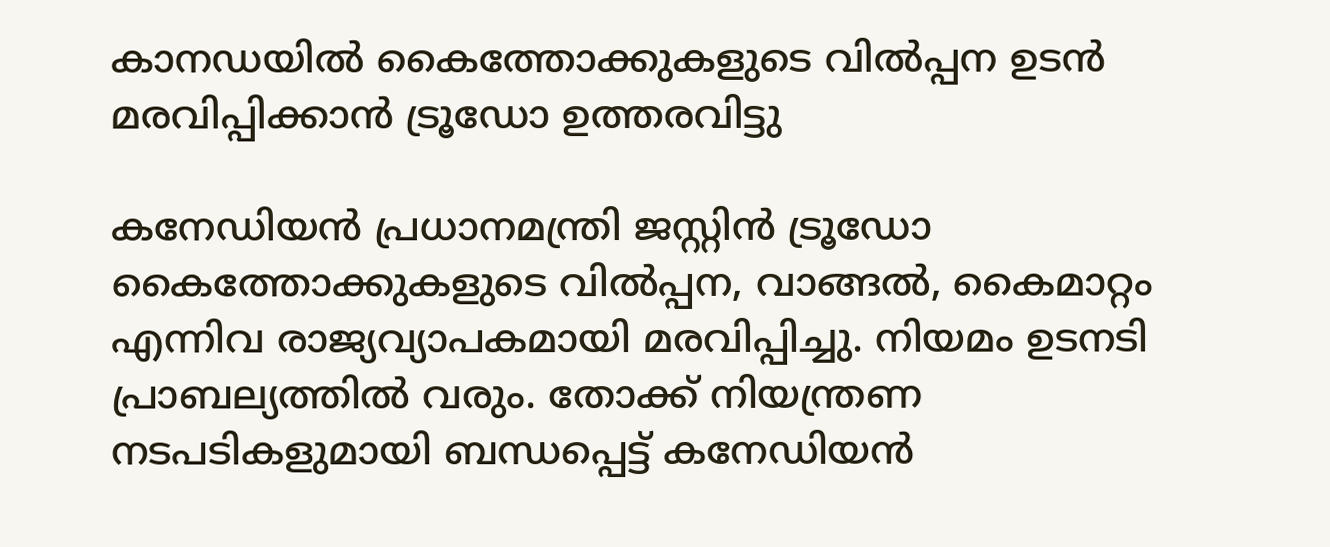കാനഡയിൽ കൈത്തോക്കുകളുടെ വിൽപ്പന ഉടൻ മരവിപ്പിക്കാൻ ട്രൂഡോ ഉത്തരവിട്ടു

കനേഡിയൻ പ്രധാനമന്ത്രി ജസ്റ്റിൻ ട്രൂഡോ കൈത്തോക്കുകളുടെ വിൽപ്പന, വാങ്ങൽ, കൈമാറ്റം എന്നിവ രാജ്യവ്യാപകമായി മരവിപ്പിച്ചു. നിയമം ഉടനടി പ്രാബല്യത്തിൽ വരും. തോക്ക് നിയന്ത്രണ നടപടികളുമായി ബന്ധപ്പെട്ട് കനേഡിയൻ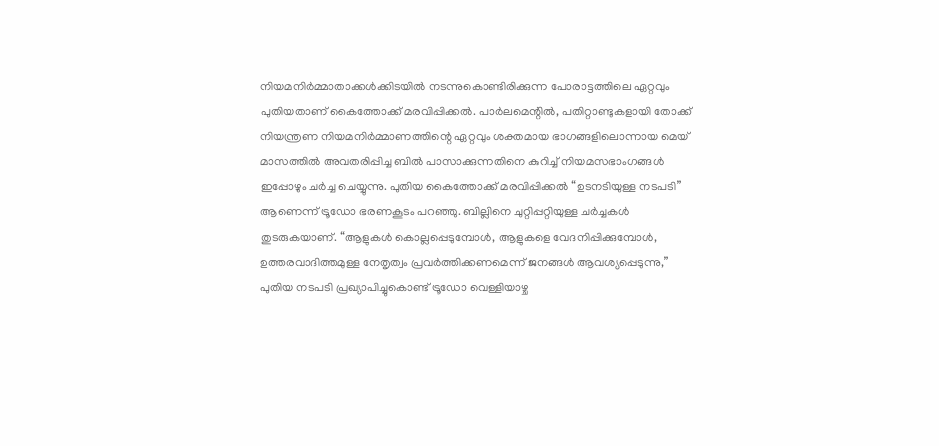നിയമനിർമ്മാതാക്കൾക്കിടയിൽ നടന്നുകൊണ്ടിരിക്കുന്ന പോരാട്ടത്തിലെ ഏറ്റവും പുതിയതാണ് കൈത്തോക്ക് മരവിപ്പിക്കൽ. പാർലമെന്റിൽ, പതിറ്റാണ്ടുകളായി തോക്ക് നിയന്ത്രണ നിയമനിർമ്മാണത്തിന്റെ ഏറ്റവും ശക്തമായ ഭാഗങ്ങളിലൊന്നായ മെയ് മാസത്തിൽ അവതരിപ്പിച്ച ബില്‍ പാസാക്കുന്നതിനെ കുറിച്ച് നിയമസഭാംഗങ്ങൾ ഇപ്പോഴും ചർച്ച ചെയ്യുന്നു. പുതിയ കൈത്തോക്ക് മരവിപ്പിക്കൽ “ഉടനടിയുള്ള നടപടി” ആണെന്ന് ട്രൂഡോ ഭരണകൂടം പറഞ്ഞു. ബില്ലിനെ ചുറ്റിപ്പറ്റിയുള്ള ചര്‍ച്ചകള്‍ തുടരുകയാണ്. “ആളുകൾ കൊല്ലപ്പെടുമ്പോൾ, ആളുകളെ വേദനിപ്പിക്കുമ്പോൾ, ഉത്തരവാദിത്തമുള്ള നേതൃത്വം പ്രവർത്തിക്കണമെന്ന് ജനങ്ങള്‍ ആവശ്യപ്പെടുന്നു,” പുതിയ നടപടി പ്രഖ്യാപിച്ചുകൊണ്ട് ട്രൂഡോ വെള്ളിയാഴ്ച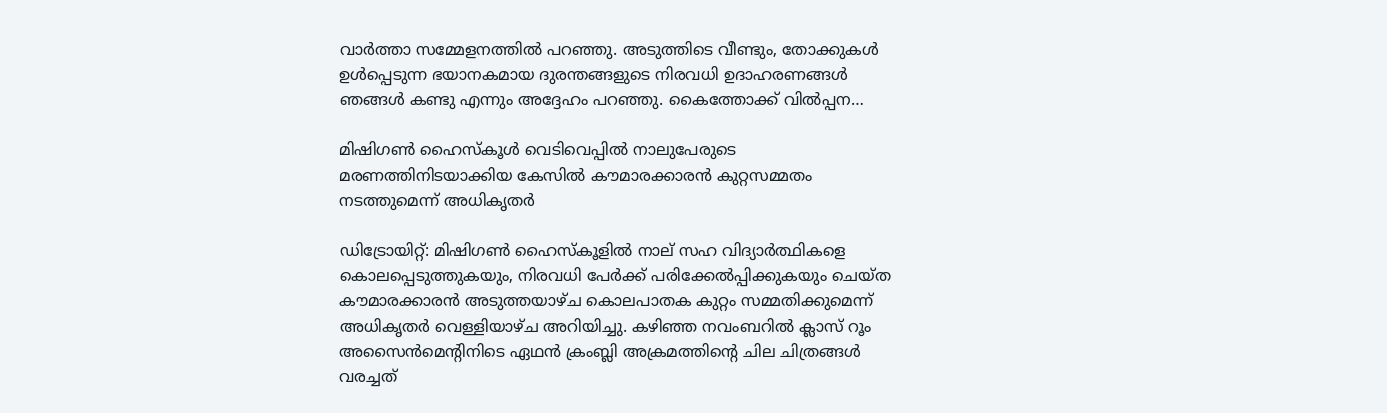വാർത്താ സമ്മേളനത്തിൽ പറഞ്ഞു. അടുത്തിടെ വീണ്ടും, തോക്കുകൾ ഉൾപ്പെടുന്ന ഭയാനകമായ ദുരന്തങ്ങളുടെ നിരവധി ഉദാഹരണങ്ങൾ ഞങ്ങൾ കണ്ടു എന്നും അദ്ദേഹം പറഞ്ഞു. കൈത്തോക്ക് വിൽപ്പന…

മിഷിഗൺ ഹൈസ്‌കൂൾ വെടിവെപ്പിൽ നാലുപേരുടെ മരണത്തിനിടയാക്കിയ കേസിൽ കൗമാരക്കാരന്‍ കുറ്റസമ്മതം നടത്തുമെന്ന് അധികൃതര്‍

ഡിട്രോയിറ്റ്: മിഷിഗൺ ഹൈസ്‌കൂളിൽ നാല് സഹ വിദ്യാർത്ഥികളെ കൊലപ്പെടുത്തുകയും, നിരവധി പേർക്ക് പരിക്കേൽപ്പിക്കുകയും ചെയ്ത കൗമാരക്കാരൻ അടുത്തയാഴ്ച കൊലപാതക കുറ്റം സമ്മതിക്കുമെന്ന് അധികൃതർ വെള്ളിയാഴ്ച അറിയിച്ചു. കഴിഞ്ഞ നവംബറിൽ ക്ലാസ് റൂം അസൈൻമെന്റിനിടെ ഏഥൻ ക്രംബ്ലി അക്രമത്തിന്റെ ചില ചിത്രങ്ങൾ വരച്ചത്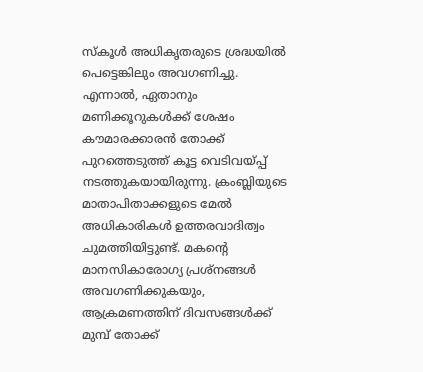സ്കൂള്‍ അധികൃതരുടെ ശ്രദ്ധയില്‍ പെട്ടെങ്കിലും അവഗണിച്ചു. എന്നാല്‍, ഏതാനും മണിക്കൂറുകൾക്ക് ശേഷം കൗമാരക്കാരന്‍ തോക്ക് പുറത്തെടുത്ത് കൂട്ട വെടിവയ്പ്പ് നടത്തുകയായിരുന്നു. ക്രംബ്ലിയുടെ മാതാപിതാക്കളുടെ മേൽ അധികാരികൾ ഉത്തരവാദിത്വം ചുമത്തിയിട്ടുണ്ട്. മകന്റെ മാനസികാരോഗ്യ പ്രശ്നങ്ങള്‍ അവഗണിക്കുകയും, ആക്രമണത്തിന് ദിവസങ്ങൾക്ക് മുമ്പ് തോക്ക്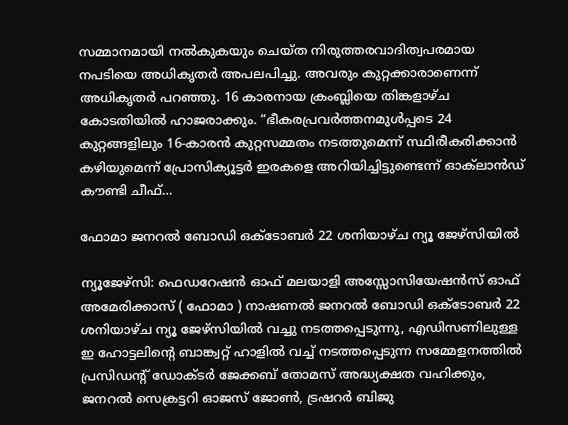സമ്മാനമായി നൽകുകയും ചെയ്ത നിരുത്തരവാദിത്വപരമായ നപടിയെ അധികൃതര്‍ അപലപിച്ചു. അവരും കുറ്റക്കാരാണെന്ന് അധികൃതര്‍ പറഞ്ഞു. 16 കാരനായ ക്രംബ്ലിയെ തിങ്കളാഴ്ച കോടതിയിൽ ഹാജരാക്കും. “ഭീകരപ്രവര്‍ത്തനമുള്‍പ്പടെ 24 കുറ്റങ്ങളിലും 16-കാരന്‍ കുറ്റസമ്മതം നടത്തുമെന്ന് സ്ഥിരീകരിക്കാൻ കഴിയുമെന്ന് പ്രോസിക്യൂട്ടർ ഇരകളെ അറിയിച്ചിട്ടുണ്ടെന്ന് ഓക്‌ലാന്‍ഡ് കൗണ്ടി ചീഫ്…

ഫോമാ ജനറൽ ബോഡി ഒക്ടോബർ 22 ശനിയാഴ്ച ന്യൂ ജേഴ്സിയിൽ

ന്യൂജേഴ്‌സി: ഫെഡറേഷൻ ഓഫ് മലയാളി അസ്സോസിയേഷൻസ് ഓഫ് അമേരിക്കാസ് ( ഫോമാ ) നാഷണൽ ജനറൽ ബോഡി ഒക്ടോബർ 22 ശനിയാഴ്ച ന്യൂ ജേഴ്സിയിൽ വച്ചു നടത്തപ്പെടുന്നു, എഡിസണിലുള്ള ഇ ഹോട്ടലിന്റെ ബാങ്ക്വറ്റ് ഹാളിൽ വച്ച് നടത്തപ്പെടുന്ന സമ്മേളനത്തിൽ പ്രസിഡന്റ് ഡോക്ടർ ജേക്കബ് തോമസ് അദ്ധ്യക്ഷത വഹിക്കും, ജനറൽ സെക്രട്ടറി ഓജസ് ജോൺ, ട്രഷറർ ബിജു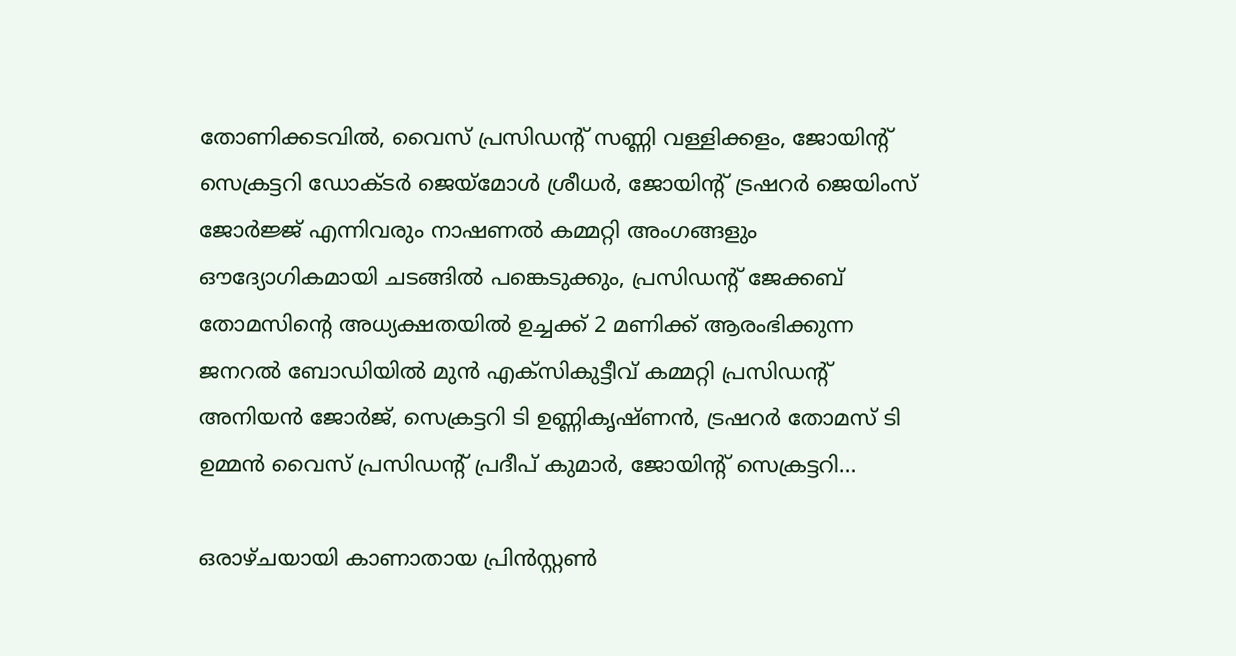തോണിക്കടവിൽ, വൈസ് പ്രസിഡന്റ് സണ്ണി വള്ളിക്കളം, ജോയിന്റ് സെക്രട്ടറി ഡോക്ടർ ജെയ്‌മോൾ ശ്രീധർ, ജോയിന്റ് ട്രഷറർ ജെയിംസ് ജോർജ്ജ് എന്നിവരും നാഷണൽ കമ്മറ്റി അംഗങ്ങളും ഔദ്യോഗികമായി ചടങ്ങിൽ പങ്കെടുക്കും, പ്രസിഡന്റ് ജേക്കബ് തോമസിന്റെ അധ്യക്ഷതയിൽ ഉച്ചക്ക് 2 മണിക്ക് ആരംഭിക്കുന്ന ജനറൽ ബോഡിയിൽ മുൻ എക്സികുട്ടീവ് കമ്മറ്റി പ്രസിഡന്റ് അനിയൻ ജോർജ്, സെക്രട്ടറി ടി ഉണ്ണികൃഷ്ണൻ, ട്രഷറർ തോമസ് ടി ഉമ്മൻ വൈസ് പ്രസിഡന്റ് പ്രദീപ് കുമാർ, ജോയിന്റ് സെക്രട്ടറി…

ഒരാഴ്ചയായി കാണാതായ പ്രിൻസ്റ്റൺ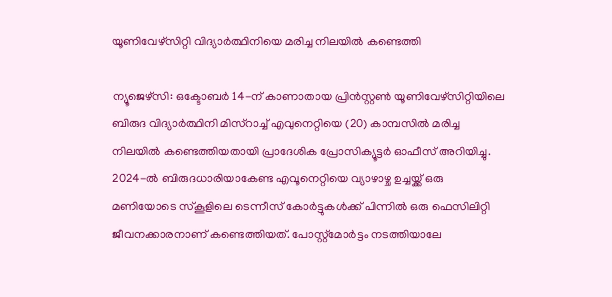യൂണിവേഴ്സിറ്റി വിദ്യാർത്ഥിനിയെ മരിച്ച നിലയിൽ കണ്ടെത്തി

ന്യൂജെഴ്സി: ഒക്ടോബര്‍ 14-ന് കാണാതായ പ്രിൻസ്റ്റൺ യൂണിവേഴ്‌സിറ്റിയിലെ ബിരുദ വിദ്യാർത്ഥിനി മിസ്‌റാച്ച് എവുനെറ്റിയെ (20) കാമ്പസിൽ മരിച്ച നിലയിൽ കണ്ടെത്തിയതായി പ്രാദേശിക പ്രോസിക്യൂട്ടർ ഓഫീസ് അറിയിച്ചു. 2024-ൽ ബിരുദധാരിയാകേണ്ട എവൂനെറ്റിയെ വ്യാഴാഴ്ച ഉച്ചയ്ക്ക് ഒരു മണിയോടെ സ്‌കൂളിലെ ടെന്നീസ് കോർട്ടുകൾക്ക് പിന്നിൽ ഒരു ഫെസിലിറ്റി ജീവനക്കാരനാണ് കണ്ടെത്തിയത്. പോസ്റ്റ്‌മോർട്ടം നടത്തിയാലേ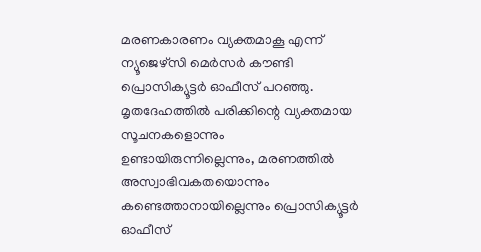മരണകാരണം വ്യക്തമാകൂ എന്ന് ന്യൂജെഴ്സി മെര്‍സര്‍ കൗണ്ടി പ്രൊസിക്യൂട്ടര്‍ ഓഫീസ് പറഞ്ഞു. മൃതദേഹത്തില്‍ പരിക്കിന്റെ വ്യക്തമായ സൂചനകളൊന്നും ഉണ്ടായിരുന്നില്ലെന്നും, മരണത്തില്‍ അസ്വാഭിവകതയൊന്നും കണ്ടെത്താനായില്ലെന്നും പ്രൊസിക്യൂട്ടര്‍ ഓഫീസ്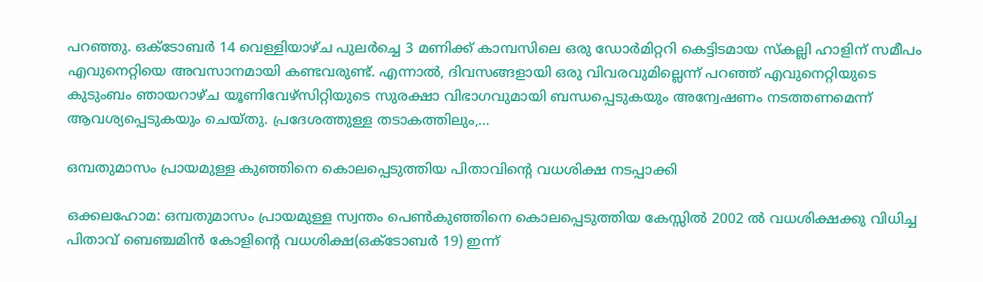പറഞ്ഞു. ഒക്‌ടോബർ 14 വെള്ളിയാഴ്ച പുലർച്ചെ 3 മണിക്ക് കാമ്പസിലെ ഒരു ഡോർമിറ്ററി കെട്ടിടമായ സ്‌കല്ലി ഹാളിന് സമീപം എവുനെറ്റിയെ അവസാനമായി കണ്ടവരുണ്ട്. എന്നാല്‍, ദിവസങ്ങളായി ഒരു വിവരവുമില്ലെന്ന് പറഞ്ഞ് എവുനെറ്റിയുടെ കുടുംബം ഞായറാഴ്ച യൂണിവേഴ്സിറ്റിയുടെ സുരക്ഷാ വിഭാഗവുമായി ബന്ധപ്പെടുകയും അന്വേഷണം നടത്തണമെന്ന് ആവശ്യപ്പെടുകയും ചെയ്തു. പ്രദേശത്തുള്ള തടാകത്തിലും,…

ഒമ്പതുമാസം പ്രായമുള്ള കുഞ്ഞിനെ കൊലപ്പെടുത്തിയ പിതാവിന്റെ വധശിക്ഷ നടപ്പാക്കി

ഒക്കലഹോമ: ഒമ്പതുമാസം പ്രായമുള്ള സ്വന്തം പെണ്‍കുഞ്ഞിനെ കൊലപ്പെടുത്തിയ കേസ്സില്‍ 2002 ല്‍ വധശിക്ഷക്കു വിധിച്ച പിതാവ് ബെഞ്ചമിന്‍ കോളിന്റെ വധശിക്ഷ(ഒക്ടോബര്‍ 19) ഇന്ന്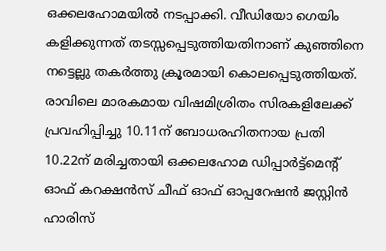ഒക്കലഹോമയില്‍ നടപ്പാക്കി. വീഡിയോ ഗെയിം കളിക്കുന്നത് തടസ്സപ്പെടുത്തിയതിനാണ് കുഞ്ഞിനെ നട്ടെല്ലു തകര്‍ത്തു ക്രൂരമായി കൊലപ്പെടുത്തിയത്. രാവിലെ മാരകമായ വിഷമിശ്രിതം സിരകളിലേക്ക് പ്രവഹിപ്പിച്ചു 10.11ന് ബോധരഹിതനായ പ്രതി 10.22ന് മരിച്ചതായി ഒക്കലഹോമ ഡിപ്പാര്‍ട്ട്‌മെന്റ് ഓഫ് കറക്ഷന്‍സ് ചീഫ് ഓഫ് ഓപ്പറേഷന്‍ ജസ്റ്റിന്‍ ഹാരിസ്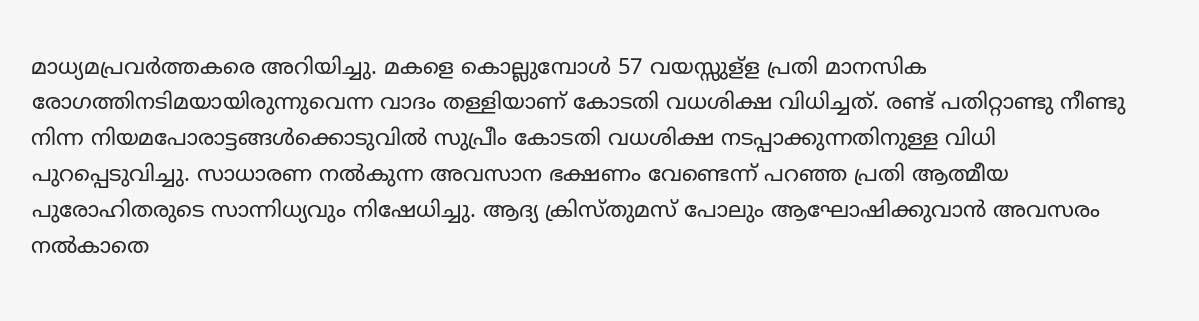മാധ്യമപ്രവര്‍ത്തകരെ അറിയിച്ചു. മകളെ കൊല്ലുമ്പോള്‍ 57 വയസ്സുള്‌ള പ്രതി മാനസിക രോഗത്തിനടിമയായിരുന്നുവെന്ന വാദം തള്ളിയാണ് കോടതി വധശിക്ഷ വിധിച്ചത്. രണ്ട് പതിറ്റാണ്ടു നീണ്ടു നിന്ന നിയമപോരാട്ടങ്ങള്‍ക്കൊടുവില്‍ സുപ്രീം കോടതി വധശിക്ഷ നടപ്പാക്കുന്നതിനുള്ള വിധി പുറപ്പെടുവിച്ചു. സാധാരണ നല്‍കുന്ന അവസാന ഭക്ഷണം വേണ്ടെന്ന് പറഞ്ഞ പ്രതി ആത്മീയ പുരോഹിതരുടെ സാന്നിധ്യവും നിഷേധിച്ചു. ആദ്യ ക്രിസ്തുമസ് പോലും ആഘോഷിക്കുവാന്‍ അവസരം നല്‍കാതെ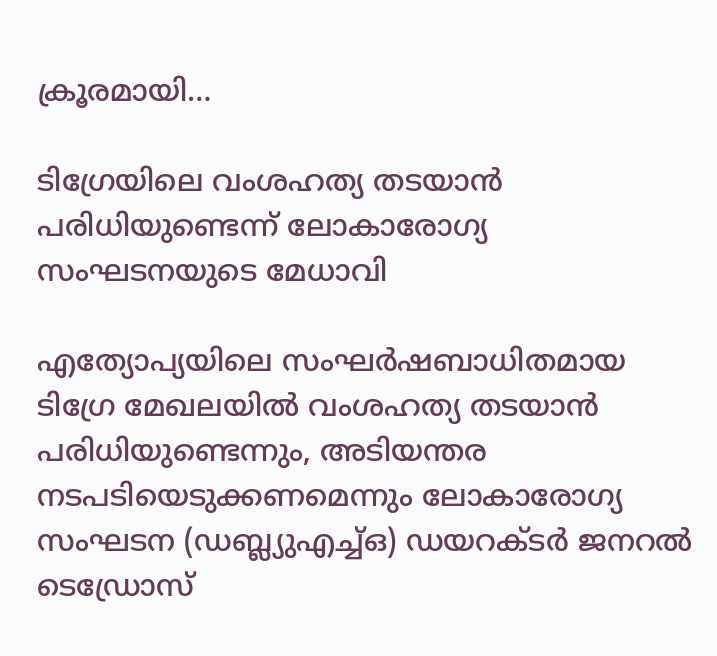ക്രൂരമായി…

ടിഗ്രേയിലെ വംശഹത്യ തടയാൻ പരിധിയുണ്ടെന്ന് ലോകാരോഗ്യ സംഘടനയുടെ മേധാവി

എത്യോപ്യയിലെ സംഘർഷബാധിതമായ ടിഗ്രേ മേഖലയിൽ വംശഹത്യ തടയാൻ പരിധിയുണ്ടെന്നും, അടിയന്തര നടപടിയെടുക്കണമെന്നും ലോകാരോഗ്യ സംഘടന (ഡബ്ല്യുഎച്ച്ഒ) ഡയറക്ടർ ജനറൽ ടെഡ്രോസ്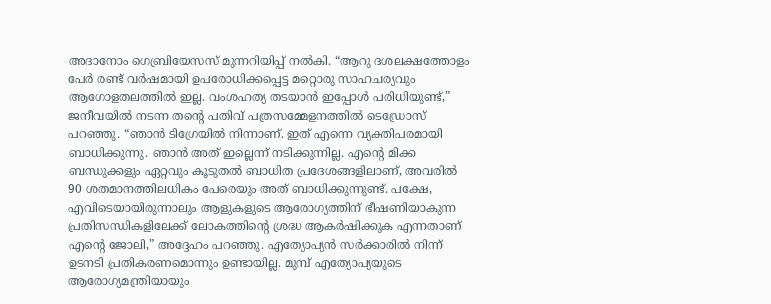അദാനോം ഗെബ്രിയേസസ് മുന്നറിയിപ്പ് നൽകി. “ആറു ദശലക്ഷത്തോളം പേർ രണ്ട് വർഷമായി ഉപരോധിക്കപ്പെട്ട മറ്റൊരു സാഹചര്യവും ആഗോളതലത്തിൽ ഇല്ല. വംശഹത്യ തടയാൻ ഇപ്പോൾ പരിധിയുണ്ട്,” ജനീവയിൽ നടന്ന തന്റെ പതിവ് പത്രസമ്മേളനത്തിൽ ടെഡ്രോസ് പറഞ്ഞു. “ഞാൻ ടിഗ്രേയിൽ നിന്നാണ്. ഇത് എന്നെ വ്യക്തിപരമായി ബാധിക്കുന്നു. ഞാൻ അത് ഇല്ലെന്ന് നടിക്കുന്നില്ല. എന്റെ മിക്ക ബന്ധുക്കളും ഏറ്റവും കൂടുതൽ ബാധിത പ്രദേശങ്ങളിലാണ്, അവരിൽ 90 ശതമാനത്തിലധികം പേരെയും അത് ബാധിക്കുന്നുണ്ട്. പക്ഷേ, എവിടെയായിരുന്നാലും ആളുകളുടെ ആരോഗ്യത്തിന് ഭീഷണിയാകുന്ന പ്രതിസന്ധികളിലേക്ക് ലോകത്തിന്റെ ശ്രദ്ധ ആകർഷിക്കുക എന്നതാണ് എന്റെ ജോലി,” അദ്ദേഹം പറഞ്ഞു. എത്യോപ്യൻ സർക്കാരിൽ നിന്ന് ഉടനടി പ്രതികരണമൊന്നും ഉണ്ടായില്ല. മുമ്പ് എത്യോപ്യയുടെ ആരോഗ്യമന്ത്രിയായും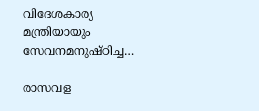വിദേശകാര്യ മന്ത്രിയായും സേവനമനുഷ്ഠിച്ച…

രാസവള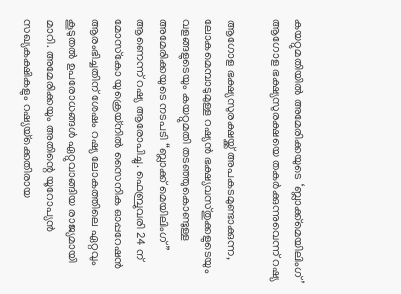കയറ്റുമതിയിൽ അമേരിക്കയുടെ ‘ബ്ലാക്ക്‌മെയിലിംഗ്’ ആഗോള ഭക്ഷ്യസുരക്ഷയെ തകർക്കുന്നുവെന്ന് റഷ്യ

ആഗോള ഭക്ഷ്യസുരക്ഷയ്ക്ക് അപകടമുണ്ടാക്കുന്ന, ലോകമെമ്പാടുമുള്ള റഷ്യൻ ഭക്ഷ്യവസ്തുക്കളുടെയും വളങ്ങളുടെയും കയറ്റുമതി തടഞ്ഞുകൊണ്ടുള്ള അമേരിക്കയുടെ നടപടി “ബ്ലാക്ക് മെയിലിംഗ്” ആണെന്ന് റഷ്യ ആരോപിച്ചു. ഫെബ്രുവരി 24 ന് മോസ്‌കോ യുക്രെയ്‌നിൽ സൈനിക ഓപ്പറേഷൻ ആരംഭിച്ചതിന് ശേഷം റഷ്യ ലോകത്തിലെ ഏറ്റവും കൂടുതൽ ഉപരോധങ്ങള്‍ ഏറ്റുവാങ്ങിയ രാജ്യമായി മാറി. അമേരിക്കയും അതിന്റെ യൂറോപ്യൻ സഖ്യകക്ഷികളും റഷ്യയ്‌ക്കെതിരായ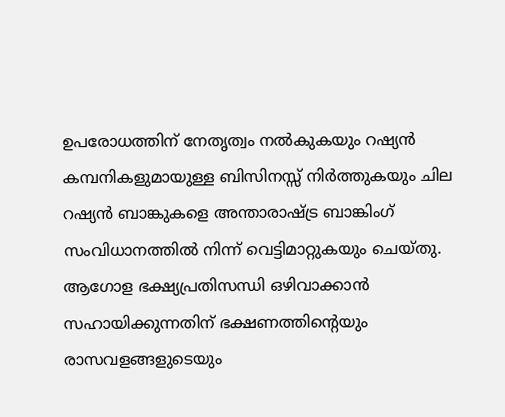ഉപരോധത്തിന് നേതൃത്വം നൽകുകയും റഷ്യൻ കമ്പനികളുമായുള്ള ബിസിനസ്സ് നിർത്തുകയും ചില റഷ്യൻ ബാങ്കുകളെ അന്താരാഷ്ട്ര ബാങ്കിംഗ് സംവിധാനത്തിൽ നിന്ന് വെട്ടിമാറ്റുകയും ചെയ്തു. ആഗോള ഭക്ഷ്യപ്രതിസന്ധി ഒഴിവാക്കാൻ സഹായിക്കുന്നതിന് ഭക്ഷണത്തിന്റെയും രാസവളങ്ങളുടെയും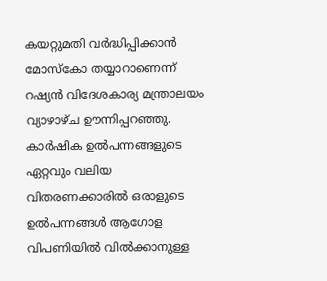കയറ്റുമതി വർദ്ധിപ്പിക്കാൻ മോസ്കോ തയ്യാറാണെന്ന് റഷ്യന്‍ വിദേശകാര്യ മന്ത്രാലയം വ്യാഴാഴ്ച ഊന്നിപ്പറഞ്ഞു. കാർഷിക ഉൽപന്നങ്ങളുടെ ഏറ്റവും വലിയ വിതരണക്കാരിൽ ഒരാളുടെ ഉൽപന്നങ്ങൾ ആഗോള വിപണിയിൽ വിൽക്കാനുള്ള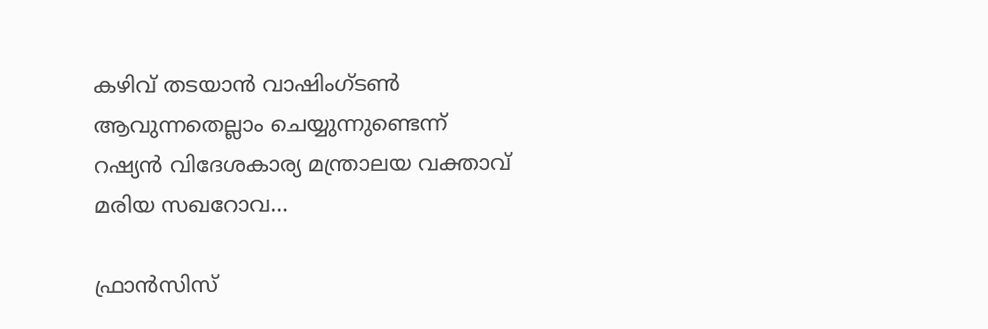കഴിവ് തടയാൻ വാഷിംഗ്ടൺ ആവുന്നതെല്ലാം ചെയ്യുന്നുണ്ടെന്ന് റഷ്യൻ വിദേശകാര്യ മന്ത്രാലയ വക്താവ് മരിയ സഖറോവ…

ഫ്രാൻസിസ്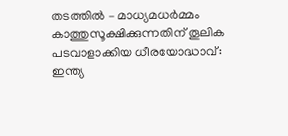തടത്തിൽ – മാധ്യമധർമ്മം കാത്തുസൂക്ഷിക്കുന്നതിന് തൂലിക പടവാളാക്കിയ ധീരയോദ്ധാവ്: ഇന്ത്യ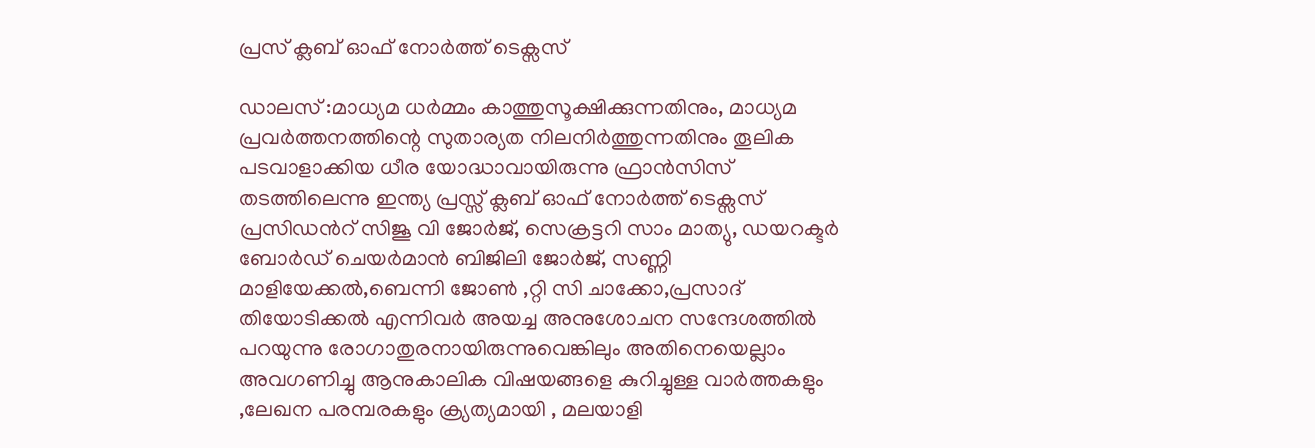പ്രസ് ക്ലബ് ഓഫ് നോർത്ത് ടെക്സസ്

ഡാലസ് :മാധ്യമ ധർമ്മം കാത്തുസൂക്ഷിക്കുന്നതിനും, മാധ്യമ പ്രവർത്തനത്തിന്റെ സുതാര്യത നിലനിർത്തുന്നതിനും തൂലിക പടവാളാക്കിയ ധീര യോദ്ധാവായിരുന്നു ഫ്രാൻസിസ് തടത്തിലെന്നു ഇന്ത്യ പ്രസ്സ് ക്ലബ് ഓഫ് നോർത്ത് ടെക്സസ് പ്രസിഡൻറ് സിജൂ വി ജോർജ്, സെക്രട്ടറി സാം മാത്യു, ഡയറക്ടർ ബോർഡ് ചെയർമാൻ ബിജിലി ജോർജ്, സണ്ണി മാളിയേക്കൽ,ബെന്നി ജോൺ ,റ്റി സി ചാക്കോ,പ്രസാദ് തിയോടിക്കൽ എന്നിവർ അയച്ച അനുശോചന സന്ദേശത്തിൽ പറയുന്നു രോഗാതുരനായിരുന്നുവെങ്കിലും അതിനെയെല്ലാം അവഗണിച്ചു ആനുകാലിക വിഷയങ്ങളെ കുറിച്ചുള്ള വാർത്തകളും ,ലേഖന പരമ്പരകളും ക്ര്യത്യമായി , മലയാളി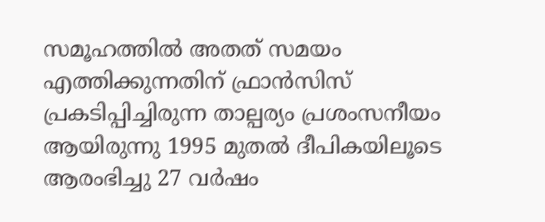സമൂഹത്തിൽ അതത് സമയം എത്തിക്കുന്നതിന് ഫ്രാൻസിസ് പ്രകടിപ്പിച്ചിരുന്ന താല്പര്യം പ്രശംസനീയം ആയിരുന്നു 1995 മുതൽ ദീപികയിലൂടെ ആരംഭിച്ചു 27 വർഷം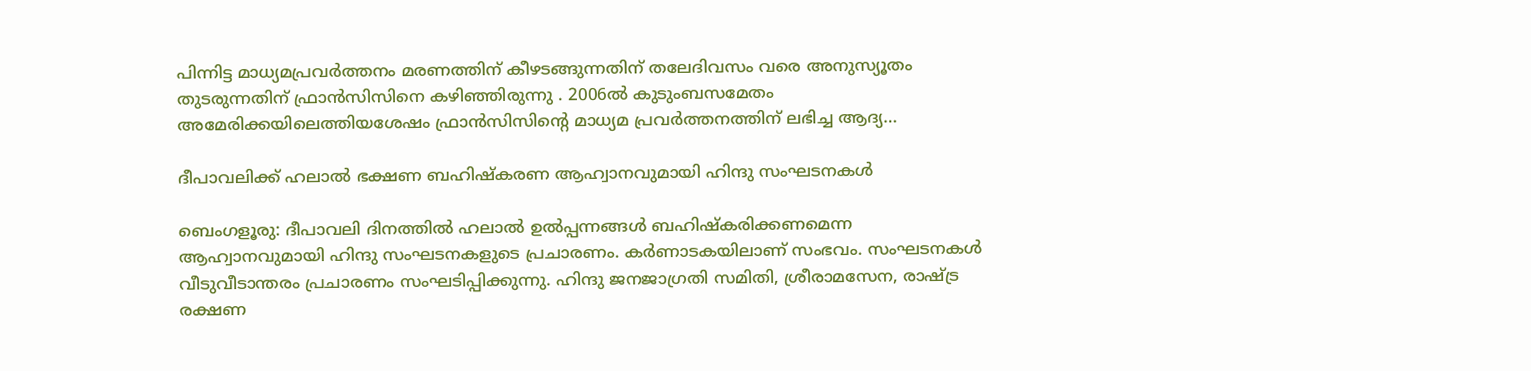പിന്നിട്ട മാധ്യമപ്രവർത്തനം മരണത്തിന് കീഴടങ്ങുന്നതിന് തലേദിവസം വരെ അനുസ്യൂതം തുടരുന്നതിന് ഫ്രാൻസിസിനെ കഴിഞ്ഞിരുന്നു . 2006ൽ കുടുംബസമേതം അമേരിക്കയിലെത്തിയശേഷം ഫ്രാൻസിസിന്റെ മാധ്യമ പ്രവർത്തനത്തിന് ലഭിച്ച ആദ്യ…

ദീപാവലിക്ക് ഹലാൽ ഭക്ഷണ ബഹിഷ്കരണ ആഹ്വാനവുമായി ഹിന്ദു സംഘടനകൾ

ബെംഗളൂരു: ദീപാവലി ദിനത്തിൽ ഹലാൽ ഉൽപ്പന്നങ്ങൾ ബഹിഷ്‌കരിക്കണമെന്ന ആഹ്വാനവുമായി ഹിന്ദു സംഘടനകളുടെ പ്രചാരണം. കർണാടകയിലാണ് സംഭവം. സംഘടനകൾ വീടുവീടാന്തരം പ്രചാരണം സംഘടിപ്പിക്കുന്നു. ഹിന്ദു ജനജാഗ്രതി സമിതി, ശ്രീരാമസേന, രാഷ്ട്ര രക്ഷണ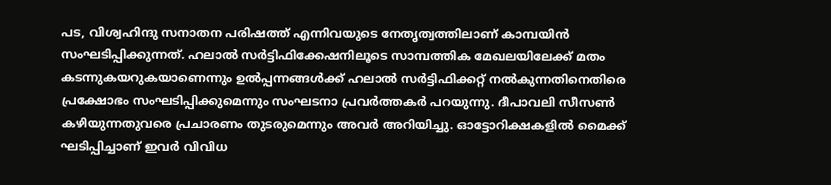പട, വിശ്വഹിന്ദു സനാതന പരിഷത്ത് എന്നിവയുടെ നേതൃത്വത്തിലാണ് കാമ്പയിൻ സംഘടിപ്പിക്കുന്നത്. ഹലാൽ സർട്ടിഫിക്കേഷനിലൂടെ സാമ്പത്തിക മേഖലയിലേക്ക് മതം കടന്നുകയറുകയാണെന്നും ഉൽപ്പന്നങ്ങൾക്ക് ഹലാൽ സർട്ടിഫിക്കറ്റ് നൽകുന്നതിനെതിരെ പ്രക്ഷോഭം സംഘടിപ്പിക്കുമെന്നും സംഘടനാ പ്രവർത്തകർ പറയുന്നു. ദീപാവലി സീസൺ കഴിയുന്നതുവരെ പ്രചാരണം തുടരുമെന്നും അവർ അറിയിച്ചു. ഓട്ടോറിക്ഷകളിൽ മൈക്ക് ഘടിപ്പിച്ചാണ് ഇവർ വിവിധ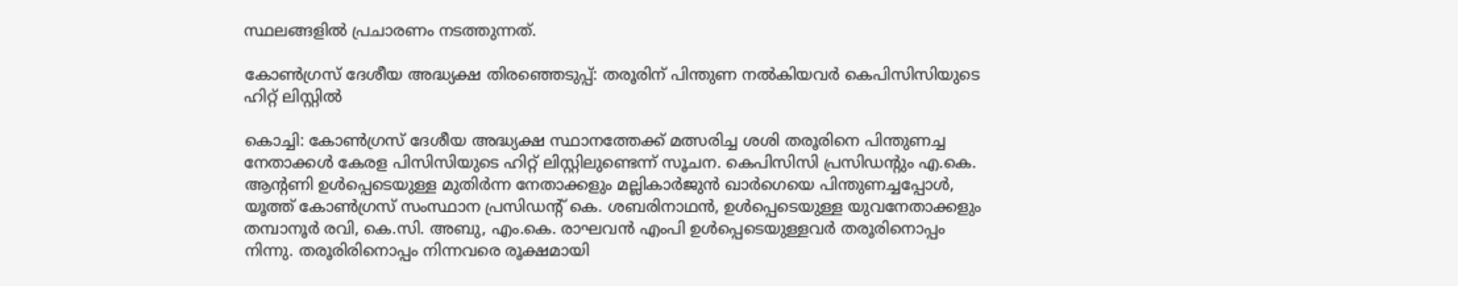സ്ഥലങ്ങളിൽ പ്രചാരണം നടത്തുന്നത്.

കോണ്‍ഗ്രസ് ദേശീയ അദ്ധ്യക്ഷ തിരഞ്ഞെടുപ്പ്: തരൂരിന് പിന്തുണ നല്‍കിയവര്‍ കെപിസിസിയുടെ ഹിറ്റ് ലിസ്റ്റില്‍

കൊച്ചി: കോൺഗ്രസ് ദേശീയ അദ്ധ്യക്ഷ സ്ഥാനത്തേക്ക് മത്സരിച്ച ശശി തരൂരിനെ പിന്തുണച്ച നേതാക്കൾ കേരള പിസിസിയുടെ ഹിറ്റ് ലിസ്റ്റിലുണ്ടെന്ന് സൂചന. കെപിസിസി പ്രസിഡന്റും എ.കെ. ആന്റണി ഉൾപ്പെടെയുള്ള മുതിർന്ന നേതാക്കളും മല്ലികാർജുൻ ഖാർഗെയെ പിന്തുണച്ചപ്പോൾ, യൂത്ത് കോൺഗ്രസ് സംസ്ഥാന പ്രസിഡന്റ് കെ. ശബരിനാഥൻ, ഉൾപ്പെടെയുള്ള യുവനേതാക്കളും തമ്പാനൂർ രവി, കെ.സി. അബു, എം.കെ. രാഘവൻ എംപി ഉൾപ്പെടെയുള്ളവർ തരൂരിനൊപ്പം നിന്നു. തരൂരിരിനൊപ്പം നിന്നവരെ രൂക്ഷമായി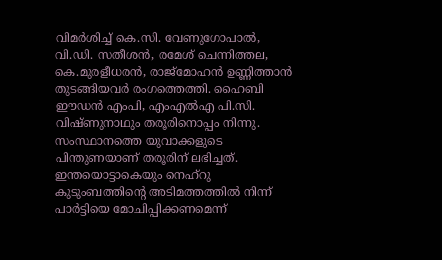വിമർശിച്ച് കെ.സി. വേണുഗോപാൽ, വി.ഡി. സതീശൻ, രമേശ് ചെന്നിത്തല, കെ.മുരളീധരൻ, രാജ്മോഹൻ ഉണ്ണിത്താൻ തുടങ്ങിയവർ രംഗത്തെത്തി. ഹൈബി ഈഡൻ എംപി, എംഎൽഎ പി.സി. വിഷ്ണുനാഥും തരൂരിനൊപ്പം നിന്നു. സംസ്ഥാനത്തെ യുവാക്കളുടെ പിന്തുണയാണ് തരൂരിന് ലഭിച്ചത്. ഇന്തയൊട്ടാകെയും നെഹ്‌റു കുടുംബത്തിന്റെ അടിമത്തത്തില്‍ നിന്ന് പാര്‍ട്ടിയെ മോചിപ്പിക്കണമെന്ന്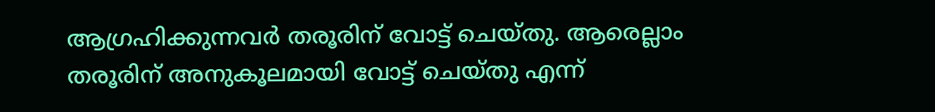ആഗ്രഹിക്കുന്നവര്‍ തരൂരിന് വോട്ട് ചെയ്തു. ആരെല്ലാം തരൂരിന് അനുകൂലമായി വോട്ട് ചെയ്തു എന്ന്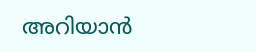അറിയാന്‍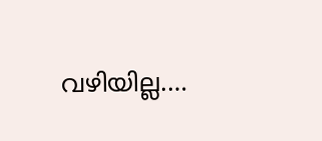വഴിയില്ല.…